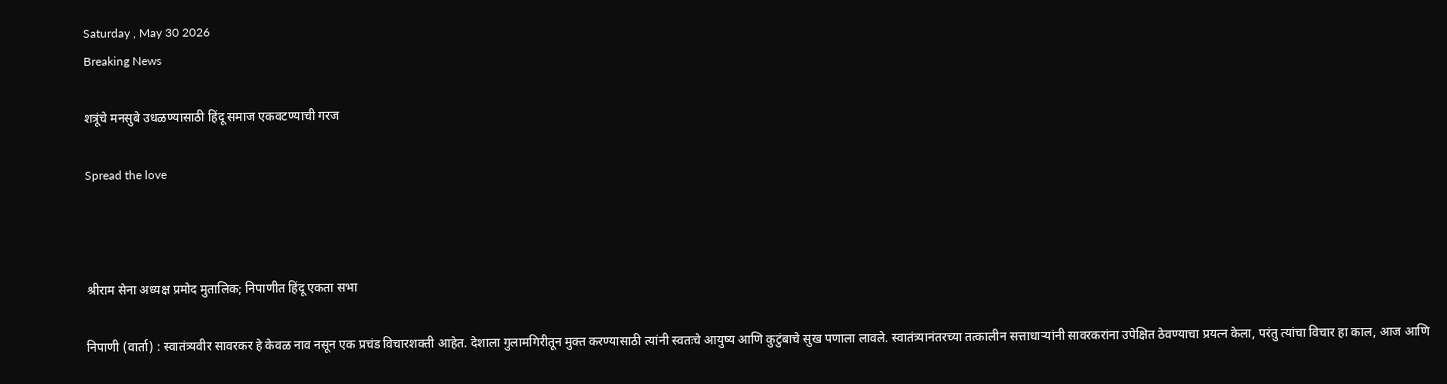Saturday , May 30 2026
Breaking News

शत्रूंचे मनसुबे उधळण्यासाठी हिंदू समाज एकवटण्याची गरज

Spread the love



श्रीराम सेना अध्यक्ष प्रमोद मुतालिक; निपाणीत हिंदू एकता सभा

निपाणी (वार्ता) : स्वातंत्र्यवीर सावरकर हे केवळ नाव नसून एक प्रचंड विचारशक्ती आहेत. देशाला गुलामगिरीतून मुक्त करण्यासाठी त्यांनी स्वतःचे आयुष्य आणि कुटुंबाचे सुख पणाला लावले. स्वातंत्र्यानंतरच्या तत्कालीन सत्ताधाऱ्यांनी सावरकरांना उपेक्षित ठेवण्याचा प्रयत्न केला, परंतु त्यांचा विचार हा काल, आज आणि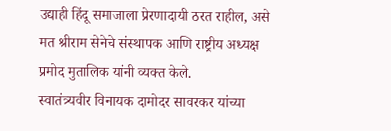उद्याही हिंदू समाजाला प्रेरणादायी ठरत राहील, असे मत श्रीराम सेनेचे संस्थापक आणि राष्ट्रीय अध्यक्ष प्रमोद मुतालिक यांनी व्यक्त केले.
स्वातंत्र्यवीर विनायक दामोदर सावरकर यांच्या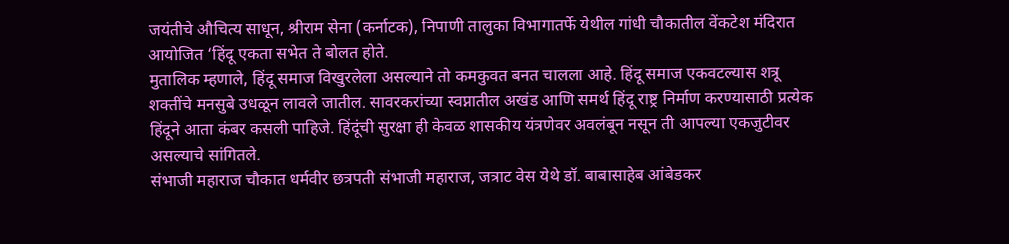जयंतीचे औचित्य साधून, श्रीराम सेना (कर्नाटक), निपाणी तालुका विभागातर्फे येथील गांधी चौकातील वेंकटेश मंदिरात आयोजित ‘हिंदू एकता सभेत ते बोलत होते.
मुतालिक म्हणाले, हिंदू समाज विखुरलेला असल्याने तो कमकुवत बनत चालला आहे. हिंदू समाज एकवटल्यास शत्रू शक्तींचे मनसुबे उधळून लावले जातील. सावरकरांच्या स्वप्नातील अखंड आणि समर्थ हिंदू राष्ट्र निर्माण करण्यासाठी प्रत्येक हिंदूने आता कंबर कसली पाहिजे. हिंदूंची सुरक्षा ही केवळ शासकीय यंत्रणेवर अवलंबून नसून ती आपल्या एकजुटीवर असल्याचे सांगितले.
संभाजी महाराज चौकात धर्मवीर छत्रपती संभाजी महाराज, जत्राट वेस येथे डॉ. बाबासाहेब आंबेडकर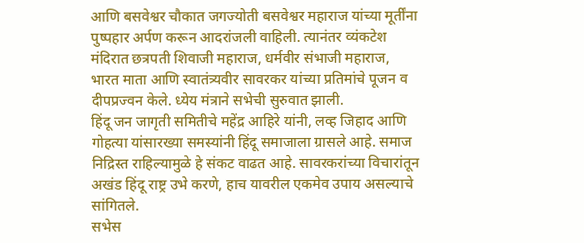आणि बसवेश्वर चौकात जगज्योती बसवेश्वर महाराज यांच्या मूर्तींना पुष्पहार अर्पण करून आदरांजली वाहिली. त्यानंतर व्यंकटेश मंदिरात छत्रपती शिवाजी महाराज, धर्मवीर संभाजी महाराज, भारत माता आणि स्वातंत्र्यवीर सावरकर यांच्या प्रतिमांचे पूजन व दीपप्रज्वन केले. ध्येय मंत्राने सभेची सुरुवात झाली.
हिंदू जन जागृती समितीचे महेंद्र आहिरे यांनी, लव्ह जिहाद आणि गोहत्या यांसारख्या समस्यांनी हिंदू समाजाला ग्रासले आहे. समाज निद्रिस्त राहिल्यामुळे हे संकट वाढत आहे. सावरकरांच्या विचारांतून अखंड हिंदू राष्ट्र उभे करणे, हाच यावरील एकमेव उपाय असल्याचे सांगितले.
सभेस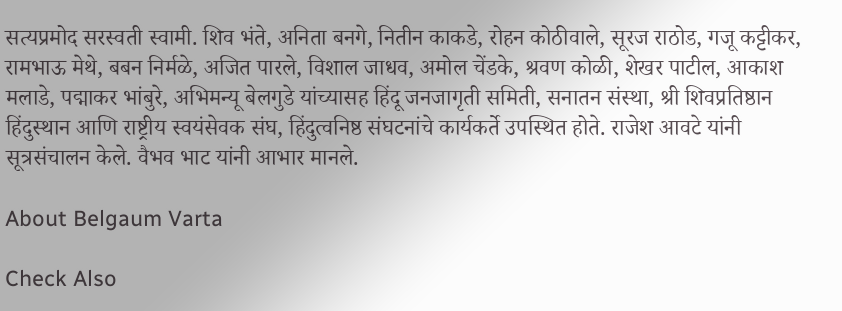सत्यप्रमोद सरस्वती स्वामी. शिव भंते, अनिता बनगे, नितीन काकडे, रोहन कोठीवाले, सूरज राठोड, गजू कट्टीकर, रामभाऊ मेथे, बबन निर्मळे, अजित पारले, विशाल जाधव, अमोल चेंडके, श्रवण कोळी, शेखर पाटील, आकाश मलाडे, पद्माकर भांबुरे, अभिमन्यू बेलगुडे यांच्यासह हिंदू जनजागृती समिती, सनातन संस्था, श्री शिवप्रतिष्ठान हिंदुस्थान आणि राष्ट्रीय स्वयंसेवक संघ, हिंदुत्वनिष्ठ संघटनांचे कार्यकर्ते उपस्थित होते. राजेश आवटे यांनी सूत्रसंचालन केले. वैभव भाट यांनी आभार मानले.

About Belgaum Varta

Check Also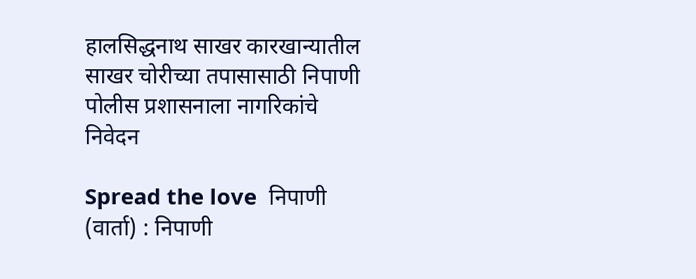हालसिद्धनाथ साखर कारखान्यातील साखर चोरीच्या तपासासाठी निपाणी पोलीस प्रशासनाला नागरिकांचे निवेदन

Spread the love  निपाणी (वार्ता) : निपाणी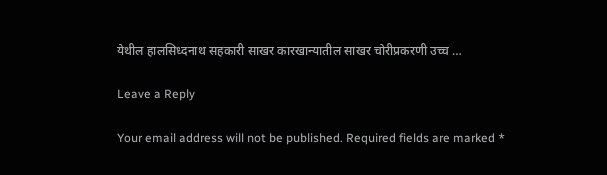येथील हालसिध्दनाथ सहकारी साखर कारखान्यातील साखर चोरीप्रकरणी उच्च …

Leave a Reply

Your email address will not be published. Required fields are marked *